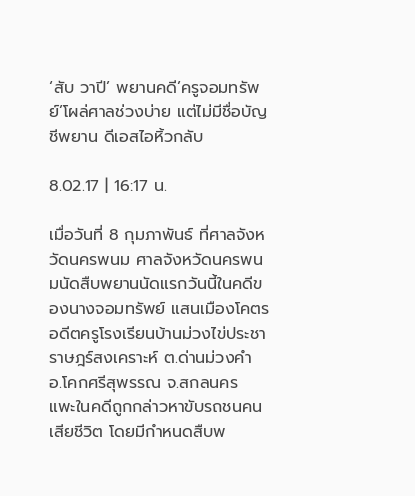‘สับ วาปี’ พยานคดี’ครูจอมทรัพย์’โผล่ศาลช่วงบ่าย แต่ไม่มีชื่อบัญชีพยาน ดีเอสไอหิ้วกลับ

8.02.17 | 16:17 น.

เมื่อวันที่ 8 กุมภาพันธ์ ที่ศาลจังหวัดนครพนม ศาลจังหวัดนครพนมนัดสืบพยานนัดแรกวันนี้ในคดีของนางจอมทรัพย์ แสนเมืองโคตร อดีตครูโรงเรียนบ้านม่วงไข่ประชาราษฎร์สงเคราะห์ ต.ด่านม่วงคำ อ.โคกศรีสุพรรณ จ.สกลนคร แพะในคดีถูกกล่าวหาขับรถชนคนเสียชีวิต โดยมีกำหนดสืบพ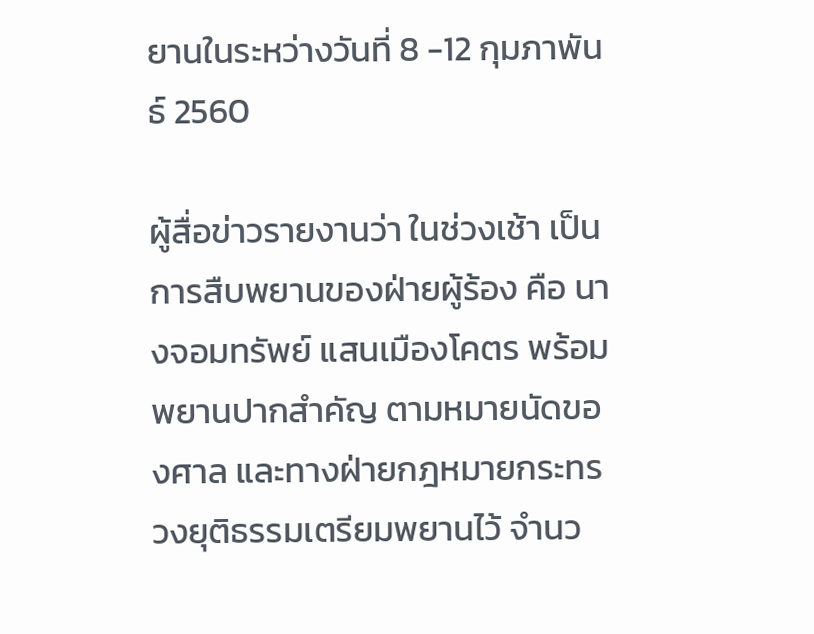ยานในระหว่างวันที่ 8 -12 กุมภาพันธ์ 2560

ผู้สื่อข่าวรายงานว่า ในช่วงเช้า เป็นการสืบพยานของฝ่ายผู้ร้อง คือ นางจอมทรัพย์ แสนเมืองโคตร พร้อมพยานปากสำคัญ ตามหมายนัดของศาล และทางฝ่ายกฎหมายกระทรวงยุติธรรมเตรียมพยานไว้ จำนว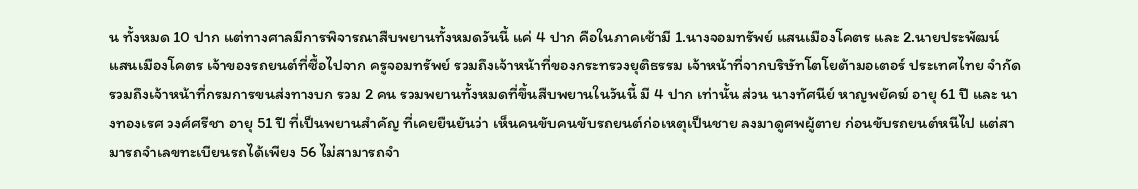น ทั้งหมด 10 ปาก แต่ทางศาลมีการพิจารณาสืบพยานทั้งหมดวันนี้ แค่ 4 ปาก คือในภาคเช้ามี 1.นางจอมทรัพย์ แสนเมืองโคตร และ 2.นายประพัฒน์ แสนเมืองโคตร เจ้าของรถยนต์ที่ซื้อไปจาก ครูจอมทรัพย์ รวมถึงเจ้าหน้าที่ของกระทรวงยุติธรรม เจ้าหน้าที่จากบริษัทโตโยต้ามอเตอร์ ประเทศไทย จำกัด รวมถึงเจ้าหน้าที่กรมการขนส่งทางบก รวม 2 คน รวมพยานทั้งหมดที่ขึ้นสืบพยานในวันนี้ มี 4 ปาก เท่านั้น ส่วน นางทัศนีย์ หาญพยัคฆ์ อายุ 61 ปี และ นางทองเรศ วงศ์ศรีชา อายุ 51 ปี ที่เป็นพยานสำคัญ ที่เคยยืนยันว่า เห็นคนขับคนขับรถยนต์ก่อเหตุเป็นชาย ลงมาดูศพผู้ตาย ก่อนขับรถยนต์หนีไป แต่สามารถจำเลขทะเบียนรถได้เพียง 56 ไม่สามารถจำ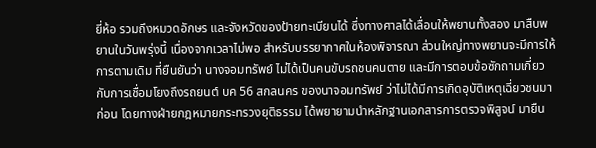ยี่ห้อ รวมถึงหมวดอักษร และจังหวัดของป้ายทะเบียนได้ ซึ่งทางศาลได้เลื่อนให้พยานทั้งสอง มาสืบพยานในวันพรุ่งนี้ เนื่องจากเวลาไม่พอ สำหรับบรรยากาศในห้องพิจารณา ส่วนใหญ่ทางพยานจะมีการให้การตามเดิม ที่ยืนยันว่า นางจอมทรัพย์ ไม่ได้เป็นคนขับรถชนคนตาย และมีการตอบข้อซักถามเกี่ยวกับการเชื่อมโยงถึงรถยนต์ บค 56 สกลนคร ของนาจอมทรัพย์ ว่าไม่ได้มีการเกิดอุบัติเหตุเฉี่ยวชนมาก่อน โดยทางฝ่ายกฎหมายกระทรวงยุติธรรม ได้พยายามนำหลักฐานเอกสารการตรวจพิสูจน์ มายืน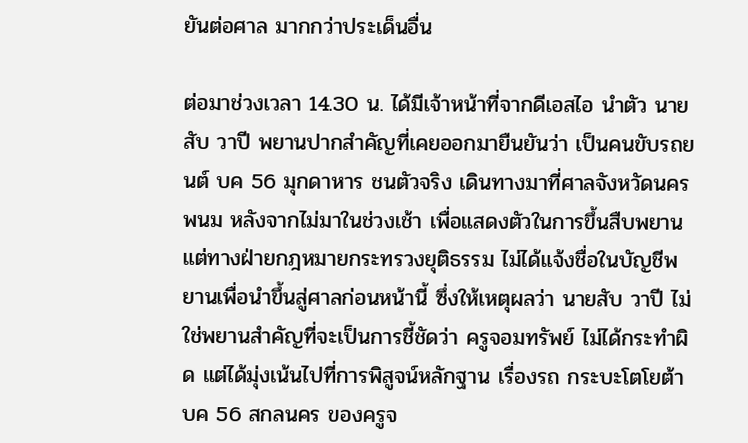ยันต่อศาล มากกว่าประเด็นอื่น

ต่อมาช่วงเวลา 14.30 น. ได้มีเจ้าหน้าที่จากดีเอสไอ นำตัว นายสับ วาปี พยานปากสำคัญที่เคยออกมายืนยันว่า เป็นคนขับรถยนต์ บค 56 มุกดาหาร ชนตัวจริง เดินทางมาที่ศาลจังหวัดนครพนม หลังจากไม่มาในช่วงเช้า เพื่อแสดงตัวในการขึ้นสืบพยาน แต่ทางฝ่ายกฎหมายกระทรวงยุติธรรม ไม่ได้แจ้งชื่อในบัญชีพยานเพื่อนำขึ้นสู่ศาลก่อนหน้านี้ ซึ่งให้เหตุผลว่า นายสับ วาปี ไม่ใช่พยานสำคัญที่จะเป็นการชี้ชัดว่า ครูจอมทรัพย์ ไม่ได้กระทำผิด แต่ได้มุ่งเน้นไปที่การพิสูจน์หลักฐาน เรื่องรถ กระบะโตโยต้า บค 56 สกลนคร ของครูจ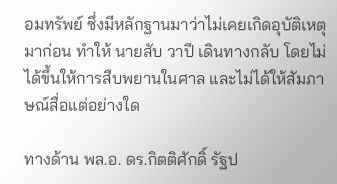อมทรัพย์ ซึ่งมีหลักฐานมาว่าไม่เคยเกิดอุบัติเหตุมาก่อน ทำให้ นายสับ วาปี เดินทางกลับ โดยไม่ได้ขึ้นให้การสืบพยานในศาล และไม่ได้ให้สัมภาษณ์สื่อแต่อย่างใด

ทางด้าน พล.อ. ดร.กิตติศักดิ์ รัฐป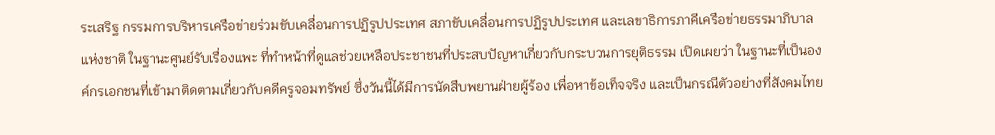ระเสริฐ กรรมการบริหารเครือข่ายร่วมขับเคลื่อนการปฏิรูปประเทศ สภาขับเคลื่อนการปฏิรูปประเทศ และเลขาธิการภาคีเครือข่ายธรรมาภิบาลแห่งชาติ ในฐานะศูนย์รับเรื่องแพะ ที่ทำหน้าที่ดูแลช่วยเหลือประชาชนที่ประสบปัญหาเกี่ยวกับกระบวนการยุติธรรม เปิดเผยว่า ในฐานะที่เป็นองค์กรเอกชนที่เข้ามาติดตามเกี่ยวกับคดีครูจอมทรัพย์ ซึ่งวันนี้ได้มีการนัดสืบพยานฝ่ายผู้ร้อง เพื่อหาข้อเท็จจริง และเป็นกรณีตัวอย่างที่สังคมไทย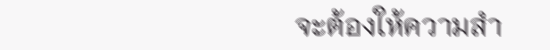จะต้องให้ความสำ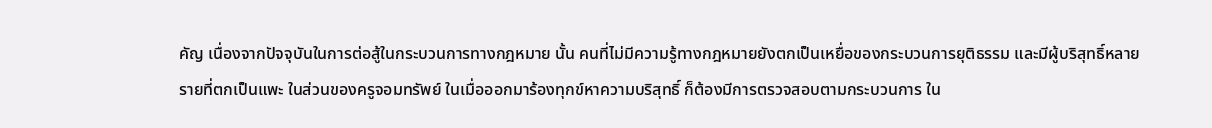คัญ เนื่องจากปัจจุบันในการต่อสู้ในกระบวนการทางกฎหมาย นั้น คนที่ไม่มีความรู้ทางกฎหมายยังตกเป็นเหยื่อของกระบวนการยุติธรรม และมีผู้บริสุทธิ์หลายรายที่ตกเป็นแพะ ในส่วนของครูจอมทรัพย์ ในเมื่อออกมาร้องทุกข์หาความบริสุทธิ์ ก็ต้องมีการตรวจสอบตามกระบวนการ ใน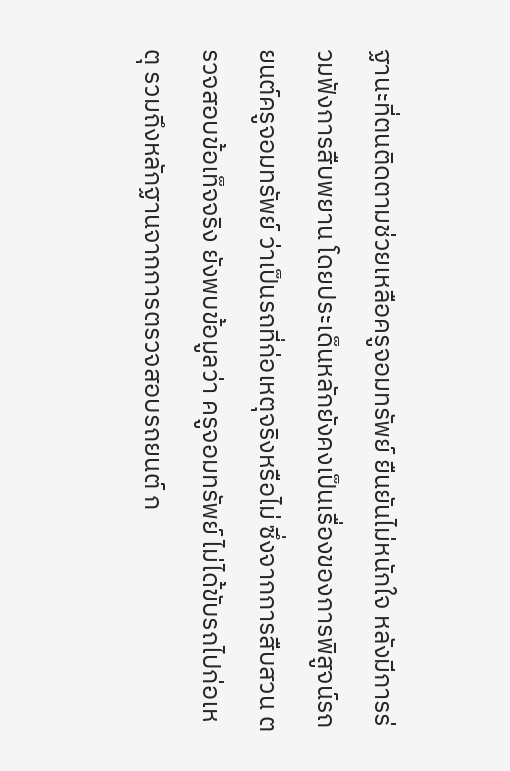ฐานะที่ตนติดตามช่วยเหลือครูจอมทรัพย์ ยืนยันไม่หนักใจ หลังมีการร่วมฟังการสืบพยาน โดยประเด็นหลักยังคงเป็นเรื่องของการพิสูจน์รถยนต์ครูจอมทรัพย์ ว่าเป็นรถที่ก่อเหตุจริงหรือไม่ ซึ่งจากการสืบสวน ตรวจสอบข้อเท็จจริง ยังพบข้อมูลว่า ครูจอมทรัพย์ ไม่ได้ขับรถไปก่อเหตุ รวมถึงหลักฐานจากการตรวจสอบรถยนต์ ก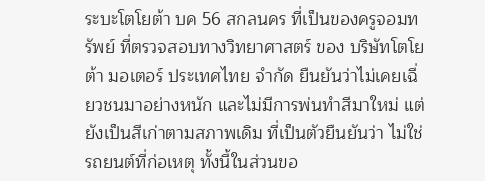ระบะโตโยต้า บค 56 สกลนคร ที่เป็นของครูจอมทรัพย์ ที่ตรวจสอบทางวิทยาศาสตร์ ของ บริษัทโตโยต้า มอเตอร์ ประเทศไทย จำกัด ยืนยันว่าไม่เคยเฉี่ยวชนมาอย่างหนัก และไม่มีการพ่นทำสีมาใหม่ แต่ยังเป็นสีเก่าตามสภาพเดิม ที่เป็นตัวยืนยันว่า ไม่ใช่รถยนต์ที่ก่อเหตุ ทั้งนี้ในส่วนขอ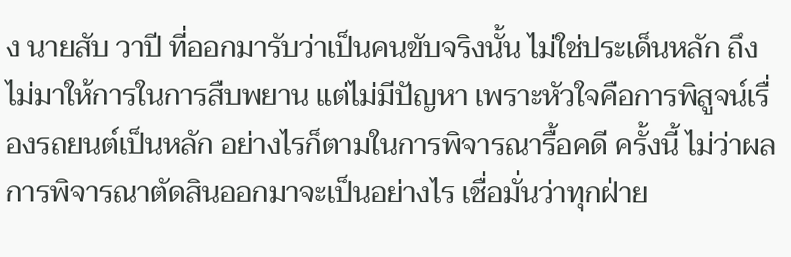ง นายสับ วาปี ที่ออกมารับว่าเป็นคนขับจริงนั้น ไม่ใช่ประเด็นหลัก ถึงไม่มาให้การในการสืบพยาน แต่ไม่มีปัญหา เพราะหัวใจคือการพิสูจน์เรื่องรถยนต์เป็นหลัก อย่างไรก็ตามในการพิจารณารื้อคดี ครั้งนี้ ไม่ว่าผลการพิจารณาตัดสินออกมาจะเป็นอย่างไร เชื่อมั่นว่าทุกฝ่าย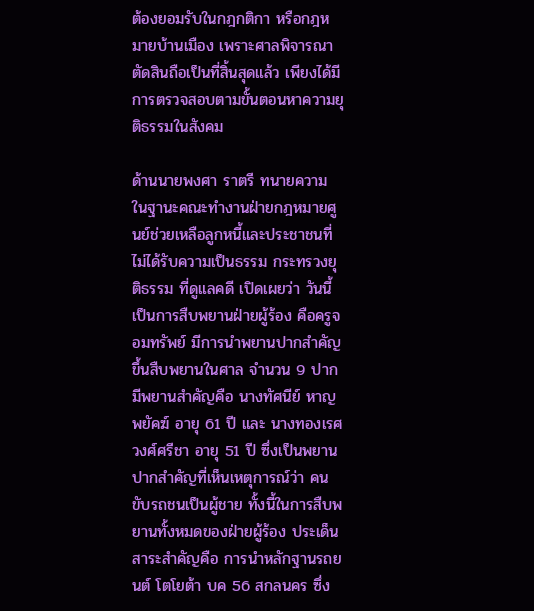ต้องยอมรับในกฎกติกา หรือกฎหมายบ้านเมือง เพราะศาลพิจารณาตัดสินถือเป็นที่สิ้นสุดแล้ว เพียงได้มีการตรวจสอบตามขั้นตอนหาความยุติธรรมในสังคม

ด้านนายพงศา ราตรี ทนายความ ในฐานะคณะทำงานฝ่ายกฎหมายศูนย์ช่วยเหลือลูกหนี้และประชาชนที่ไม่ได้รับความเป็นธรรม กระทรวงยุติธรรม ที่ดูแลคดี เปิดเผยว่า วันนี้เป็นการสืบพยานฝ่ายผู้ร้อง คือครูจอมทรัพย์ มีการนำพยานปากสำคัญขึ้นสืบพยานในศาล จำนวน 9 ปาก มีพยานสำคัญคือ นางทัศนีย์ หาญพยัคฆ์ อายุ 61 ปี และ นางทองเรศ วงศ์ศรีชา อายุ 51 ปี ซึ่งเป็นพยานปากสำคัญที่เห็นเหตุการณ์ว่า คนขับรถชนเป็นผู้ชาย ทั้งนี้ในการสืบพยานทั้งหมดของฝ่ายผู้ร้อง ประเด็นสาระสำคัญคือ การนำหลักฐานรถยนต์ โตโยต้า บค 56 สกลนคร ซึ่ง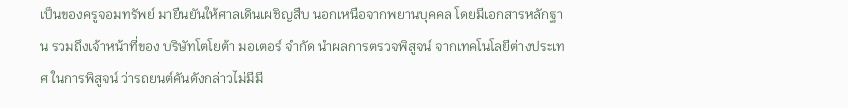เป็นของครูจอมทรัพย์ มายืนยันให้ศาลเดินเผชิญสืบ นอกเหนือจากพยานบุคคล โดยมีเอกสารหลักฐาน รวมถึงเจ้าหน้าที่ของ บริษัทโตโยต้า มอเตอร์ จำกัด นำผลการตรวจพิสูจน์ จากเทคโนโลยีต่างประเทศ ในการพิสูจน์ ว่ารถยนต์คันดังกล่าวไม่มีมี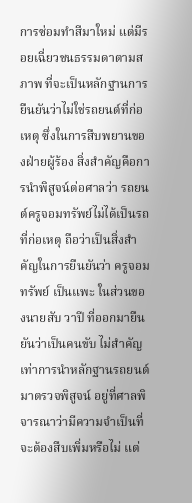การซ่อมทำสีมาใหม่ แต่มีรอยเฉี่ยวชนธรรมดาตามสภาพ ที่จะเป็นหลักฐานการยืนยันว่าไม่ใช่รถยนต์ที่ก่อเหตุ ซึ่งในการสืบพยานของฝ่ายผู้ร้อง สิ่งสำคัญคือการนำพิสูจน์ต่อศาลว่า รถยนต์ครูจอมทรัพย์ไม่ได้เป็นรถที่ก่อเหตุ ถือว่าเป็นสิ่งสำคัญในการยืนยันว่า ครูจอมทรัพย์ เป็นแพะ ในส่วนของนายสับ วาปี ที่ออกมายืนยันว่าเป็นคนขับ ไม่สำคัญเท่าการนำหลักฐานรถยนต์มาตรวจพิสูจน์ อยู่ที่ศาลพิจารณาว่ามีความจำเป็นที่จะต้องสืบเพิ่มหรือไม่ แต่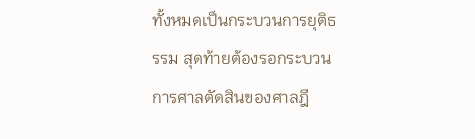ทั้งหมดเป็นกระบวนการยุติธรรม สุดท้ายต้องรอกระบวนการศาลตัดสินของศาลฎี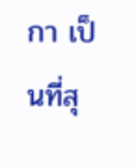กา เป็นที่สุ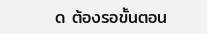ด ต้องรอขั้นตอน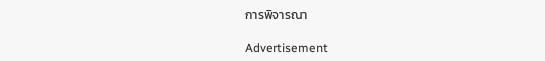การพิจารณา

Advertisement